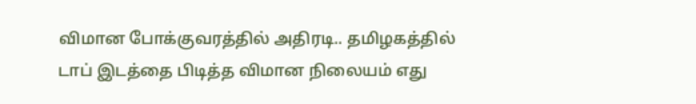விமான போக்குவரத்தில் அதிரடி.. தமிழகத்தில் டாப் இடத்தை பிடித்த விமான நிலையம் எது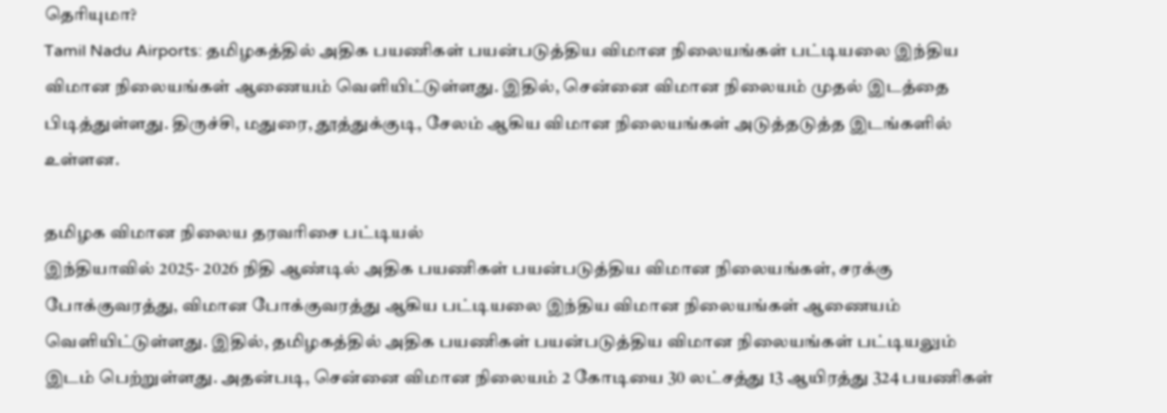தெரியுமா?
Tamil Nadu Airports: தமிழகத்தில் அதிக பயணிகள் பயன்படுத்திய விமான நிலையங்கள் பட்டியலை இந்திய விமான நிலையங்கள் ஆணையம் வெளியிட்டுள்ளது. இதில், சென்னை விமான நிலையம் முதல் இடத்தை பிடித்துள்ளது. திருச்சி, மதுரை, தூத்துக்குடி, சேலம் ஆகிய விமான நிலையங்கள் அடுத்தடுத்த இடங்களில் உள்ளன.

தமிழக விமான நிலைய தரவரிசை பட்டியல்
இந்தியாவில் 2025- 2026 நிதி ஆண்டில் அதிக பயணிகள் பயன்படுத்திய விமான நிலையங்கள், சரக்கு போக்குவரத்து, விமான போக்குவரத்து ஆகிய பட்டியலை இந்திய விமான நிலையங்கள் ஆணையம் வெளியிட்டுள்ளது. இதில், தமிழகத்தில் அதிக பயணிகள் பயன்படுத்திய விமான நிலையங்கள் பட்டியலும் இடம் பெற்றுள்ளது. அதன்படி, சென்னை விமான நிலையம் 2 கோடியை 30 லட்சத்து 13 ஆயிரத்து 324 பயணிகள்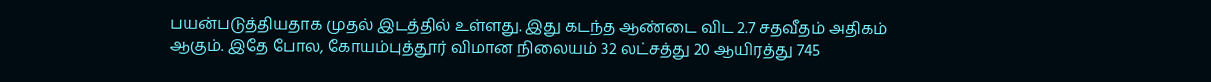பயன்படுத்தியதாக முதல் இடத்தில் உள்ளது. இது கடந்த ஆண்டை விட 2.7 சதவீதம் அதிகம் ஆகும். இதே போல, கோயம்புத்தூர் விமான நிலையம் 32 லட்சத்து 20 ஆயிரத்து 745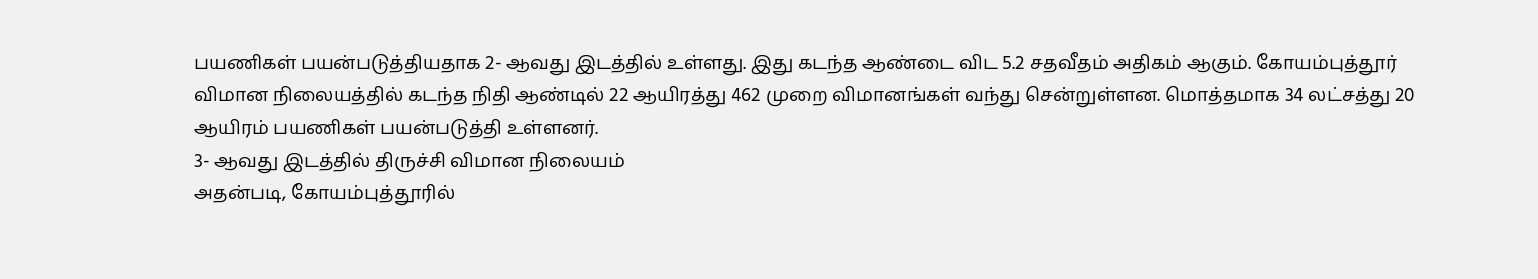பயணிகள் பயன்படுத்தியதாக 2- ஆவது இடத்தில் உள்ளது. இது கடந்த ஆண்டை விட 5.2 சதவீதம் அதிகம் ஆகும். கோயம்புத்தூர் விமான நிலையத்தில் கடந்த நிதி ஆண்டில் 22 ஆயிரத்து 462 முறை விமானங்கள் வந்து சென்றுள்ளன. மொத்தமாக 34 லட்சத்து 20 ஆயிரம் பயணிகள் பயன்படுத்தி உள்ளனர்.
3- ஆவது இடத்தில் திருச்சி விமான நிலையம்
அதன்படி, கோயம்புத்தூரில்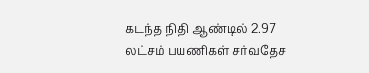கடந்த நிதி ஆண்டில் 2.97 லட்சம் பயணிகள் சர்வதேச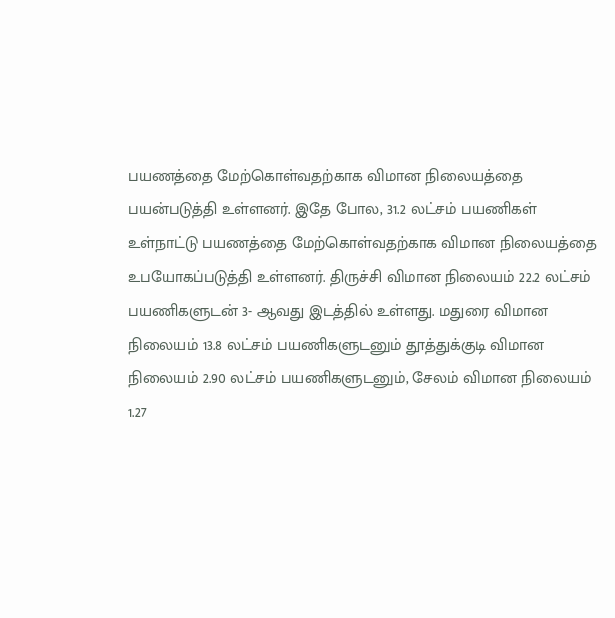பயணத்தை மேற்கொள்வதற்காக விமான நிலையத்தை பயன்படுத்தி உள்ளனர். இதே போல, 31.2 லட்சம் பயணிகள் உள்நாட்டு பயணத்தை மேற்கொள்வதற்காக விமான நிலையத்தை உபயோகப்படுத்தி உள்ளனர். திருச்சி விமான நிலையம் 22.2 லட்சம் பயணிகளுடன் 3- ஆவது இடத்தில் உள்ளது. மதுரை விமான நிலையம் 13.8 லட்சம் பயணிகளுடனும் தூத்துக்குடி விமான நிலையம் 2.90 லட்சம் பயணிகளுடனும், சேலம் விமான நிலையம் 1.27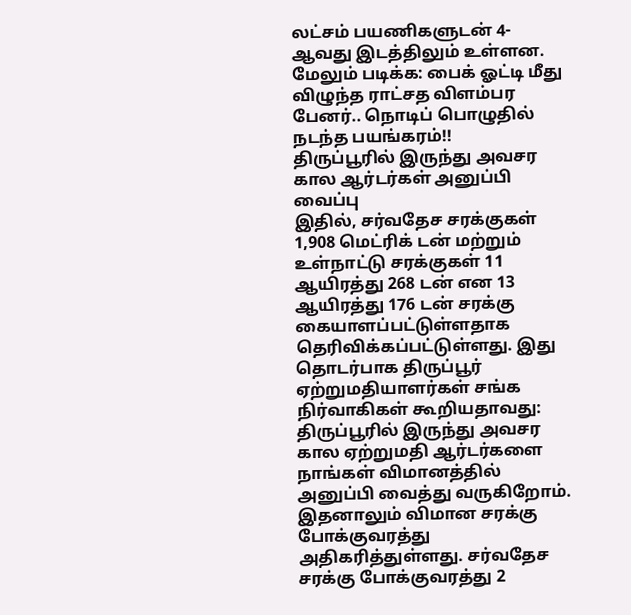லட்சம் பயணிகளுடன் 4- ஆவது இடத்திலும் உள்ளன.
மேலும் படிக்க: பைக் ஓட்டி மீது விழுந்த ராட்சத விளம்பர பேனர்.. நொடிப் பொழுதில் நடந்த பயங்கரம்!!
திருப்பூரில் இருந்து அவசர கால ஆர்டர்கள் அனுப்பி வைப்பு
இதில், சர்வதேச சரக்குகள் 1,908 மெட்ரிக் டன் மற்றும் உள்நாட்டு சரக்குகள் 11 ஆயிரத்து 268 டன் என 13 ஆயிரத்து 176 டன் சரக்கு கையாளப்பட்டுள்ளதாக தெரிவிக்கப்பட்டுள்ளது. இது தொடர்பாக திருப்பூர் ஏற்றுமதியாளர்கள் சங்க நிர்வாகிகள் கூறியதாவது: திருப்பூரில் இருந்து அவசர கால ஏற்றுமதி ஆர்டர்களை நாங்கள் விமானத்தில் அனுப்பி வைத்து வருகிறோம். இதனாலும் விமான சரக்கு போக்குவரத்து அதிகரித்துள்ளது. சர்வதேச சரக்கு போக்குவரத்து 2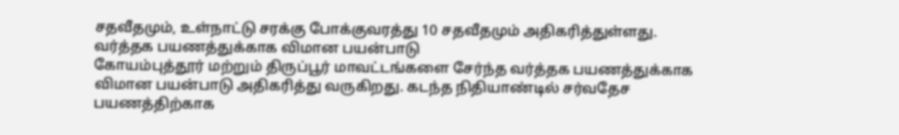சதவீதமும், உள்நாட்டு சரக்கு போக்குவரத்து 10 சதவீதமும் அதிகரித்துள்ளது.
வர்த்தக பயணத்துக்காக விமான பயன்பாடு
கோயம்புத்தூர் மற்றும் திருப்பூர் மாவட்டங்களை சேர்ந்த வர்த்தக பயணத்துக்காக விமான பயன்பாடு அதிகரித்து வருகிறது. கடந்த நிதியாண்டில் சர்வதேச பயணத்திற்காக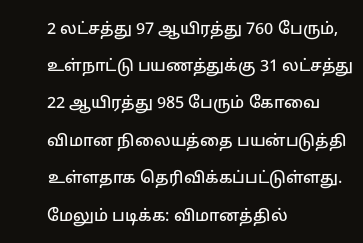2 லட்சத்து 97 ஆயிரத்து 760 பேரும், உள்நாட்டு பயணத்துக்கு 31 லட்சத்து 22 ஆயிரத்து 985 பேரும் கோவை விமான நிலையத்தை பயன்படுத்தி உள்ளதாக தெரிவிக்கப்பட்டுள்ளது.
மேலும் படிக்க: விமானத்தில்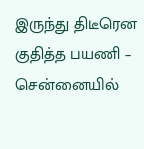இருந்து திடீரென குதித்த பயணி – சென்னையில்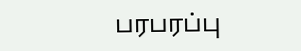பரபரப்பு